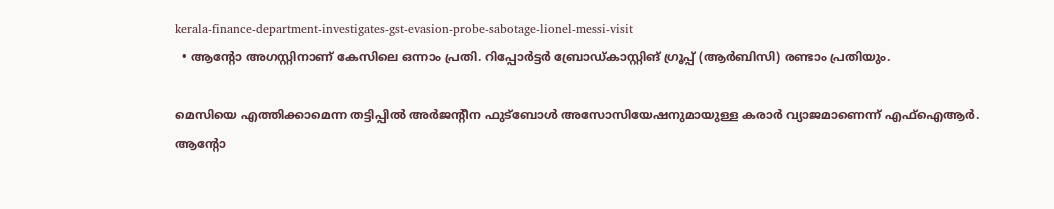kerala-finance-department-investigates-gst-evasion-probe-sabotage-lionel-messi-visit
  • ആന്‍റോ അഗസ്റ്റിനാണ് കേസിലെ ഒന്നാം പ്രതി. റിപ്പോര്‍ട്ടര്‍ ബ്രോഡ്കാസ്റ്റിങ് ഗ്രൂപ്പ് (ആർബിസി) രണ്ടാം പ്രതിയും.

മെസിയെ എത്തിക്കാമെന്ന തട്ടിപ്പില്‍ അർജന്റീന ഫുട്ബോൾ അസോസിയേഷനുമായുള്ള കരാർ വ്യാജമാണെന്ന് എഫ്‌ഐആർ. ആന്റോ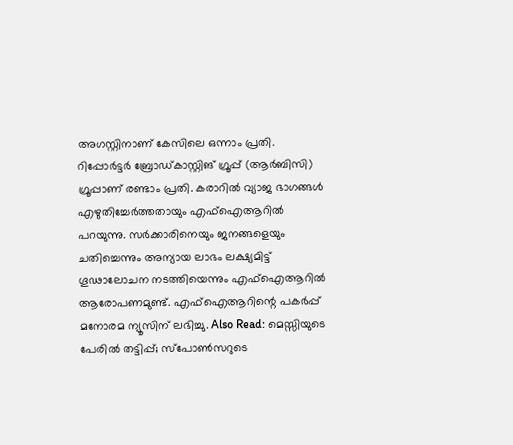അഗസ്റ്റിനാണ് കേസിലെ ഒന്നാം പ്രതി.  റിപ്പോര്‍ട്ടര്‍ ബ്രോഡ്കാസ്റ്റിങ് ഗ്രൂപ്പ് (ആർബിസി) ഗ്രൂപ്പാണ് രണ്ടാം പ്രതി. കരാറിൽ വ്യാജ ഭാഗങ്ങൾ എഴുതിച്ചേർത്തതായും എഫ്‌ഐആറിൽ പറയുന്നു. സർക്കാരിനെയും ജനങ്ങളെയും ചതിച്ചെന്നും അന്യായ ലാഭം ലക്ഷ്യമിട്ട് ഗൂഢാലോചന നടത്തിയെന്നും എഫ്‌ഐആറിൽ ആരോപണമുണ്ട്. എഫ്‌ഐആറിന്റെ പകർപ്പ് മനോരമ ന്യൂസിന് ലഭിച്ചു. Also Read: മെസ്സിയുടെ പേരില്‍ തട്ടിപ്പ്; സ്പോൺസറുടെ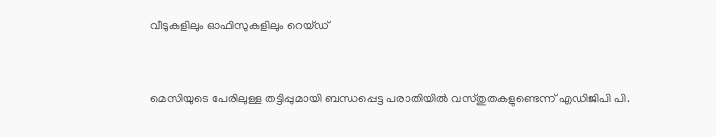വീടുകളിലും ഓഫിസുകളിലും റെയ്ഡ്


മെസിയുടെ പേരിലുള്ള തട്ടിപ്പുമായി ബന്ധപ്പെട്ട പരാതിയിൽ വസ്തുതകളുണ്ടെന്ന് എഡിജിപി പി.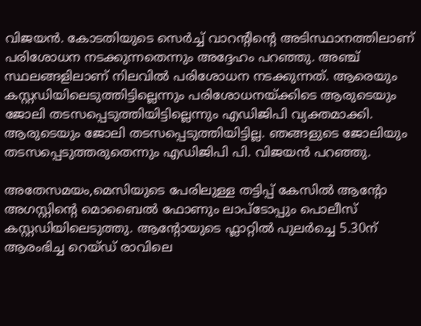വിജയൻ. കോടതിയുടെ സെർച്ച് വാറന്റിന്റെ അടിസ്ഥാനത്തിലാണ് പരിശോധന നടക്കുന്നതെന്നും അദ്ദേഹം പറഞ്ഞു. അഞ്ച് സ്ഥലങ്ങളിലാണ് നിലവിൽ പരിശോധന നടക്കുന്നത്. ആരെയും കസ്റ്റഡിയിലെടുത്തിട്ടില്ലെന്നും പരിശോധനയ്ക്കിടെ ആരുടെയും ജോലി തടസപ്പെടുത്തിയിട്ടില്ലെന്നും എഡിജിപി വ്യക്തമാക്കി. ആരുടെയും ജോലി തടസപ്പെടുത്തിയിട്ടില്ല. ഞങ്ങളുടെ ജോലിയും തടസപ്പെടുത്തരുതെന്നും എഡിജിപി പി. വിജയൻ പറഞ്ഞു.

അതേസമയം,മെസിയുടെ പേരിലുള്ള തട്ടിപ്പ് കേസിൽ ആന്റോ അഗസ്റ്റിന്റെ മൊബൈൽ ഫോണും ലാപ്‌ടോപ്പും പൊലീസ് കസ്റ്റഡിയിലെടുത്തു. ആന്റോയുടെ ഫ്ലാറ്റിൽ പുലർച്ചെ 5.30ന് ആരംഭിച്ച റെയ്ഡ് രാവിലെ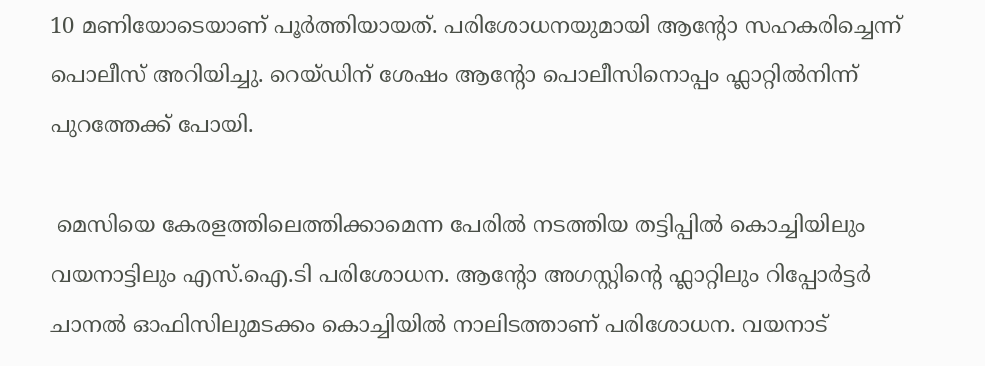10 മണിയോടെയാണ് പൂർത്തിയായത്. പരിശോധനയുമായി ആന്റോ സഹകരിച്ചെന്ന് പൊലീസ് അറിയിച്ചു. റെയ്ഡിന് ശേഷം ആന്റോ പൊലീസിനൊപ്പം ഫ്ലാറ്റിൽനിന്ന് പുറത്തേക്ക് പോയി.

 മെസിയെ കേരളത്തിലെത്തിക്കാമെന്ന പേരില്‍ നടത്തിയ തട്ടിപ്പില്‍ കൊച്ചിയിലും വയനാട്ടിലും എസ്.ഐ.ടി പരിശോധന. ആന്റോ അഗസ്റ്റിന്റെ ഫ്ലാറ്റിലും റിപ്പോര്‍ട്ടര്‍ ചാനല്‍ ഓഫിസിലുമടക്കം കൊച്ചിയില്‍ നാലിടത്താണ് പരിശോധന. വയനാട്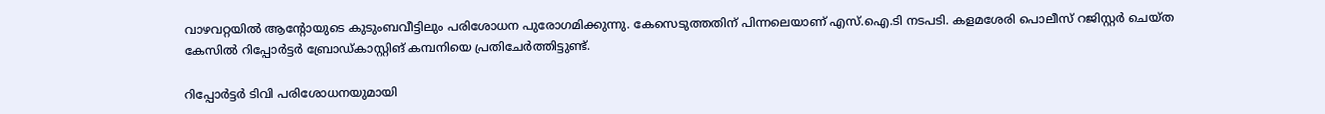വാഴവറ്റയില്‍ ആന്റോയുടെ കുടുംബവീട്ടിലും പരിശോധന പുരോഗമിക്കുന്നു. കേസെടുത്തതിന് പിന്നലെയാണ് എസ്.ഐ.ടി നടപടി. കളമശേരി പൊലീസ് റജിസ്റ്റര്‍ ചെയ്ത കേസില്‍ റിപ്പോര്‍ട്ടര്‍ ബ്രോഡ്കാസ്റ്റിങ് കമ്പനിയെ പ്രതിചേര്‍ത്തിട്ടുണ്ട്.

റിപ്പോര്‍ട്ടര്‍ ടിവി പരിശോധനയുമായി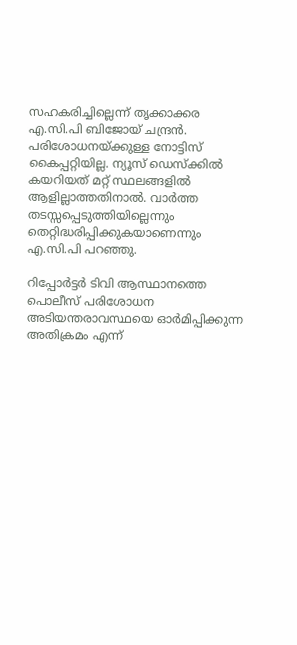സഹകരിച്ചില്ലെന്ന് തൃക്കാക്കര എ.സി.പി ബിജോയ് ചന്ദ്രന്‍. പരിശോധനയ്ക്കുള്ള നോട്ടിസ് കൈപ്പറ്റിയില്ല. ന്യൂസ് ഡെസ്ക്കില്‍ കയറിയത് മറ്റ് സ്ഥലങ്ങളില്‍ ആളില്ലാത്തതിനാല്‍. വാര്‍ത്ത തടസ്സപ്പെടുത്തിയില്ലെന്നും തെറ്റിദ്ധരിപ്പിക്കുകയാണെന്നും എ.സി.പി പറഞ്ഞു.

റിപ്പോര്‍ട്ടര്‍ ടിവി ആസ്ഥാനത്തെ പൊലീസ് പരിശോധന അടിയന്തരാവസ്ഥയെ ഓര്‍മിപ്പിക്കുന്ന അതിക്രമം എന്ന്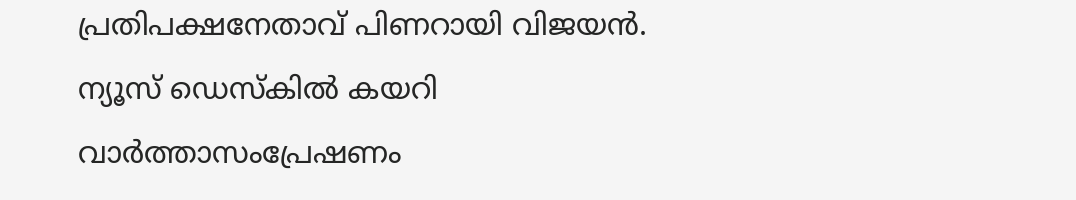പ്രതിപക്ഷനേതാവ് പിണറായി വിജയന്‍. ന്യൂസ് ഡെസ്കില്‍ കയറി വാര്‍ത്താസംപ്രേഷണം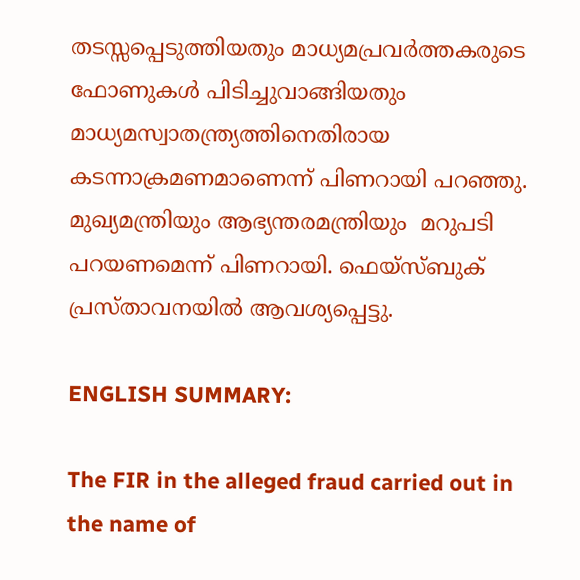തടസ്സപ്പെടുത്തിയതും മാധ്യമപ്രവര്‍ത്തകരുടെ  ഫോണുകള്‍ പിടിച്ചുവാങ്ങിയതും മാധ്യമസ്വാതന്ത്ര്യത്തിനെതിരായ കടന്നാക്രമണമാണെന്ന് പിണറായി പറഞ്ഞു.  മുഖ്യമന്ത്രിയും ആഭ്യന്തരമന്ത്രിയും  മറുപടി പറയണമെന്ന് പിണറായി. ഫെയ്സ്ബുക് പ്രസ്താവനയില്‍ ആവശ്യപ്പെട്ടു.

ENGLISH SUMMARY:

The FIR in the alleged fraud carried out in the name of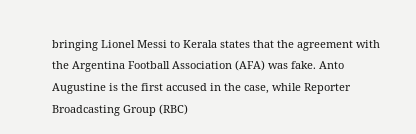bringing Lionel Messi to Kerala states that the agreement with the Argentina Football Association (AFA) was fake. Anto Augustine is the first accused in the case, while Reporter Broadcasting Group (RBC)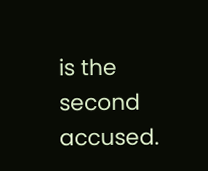is the second accused.